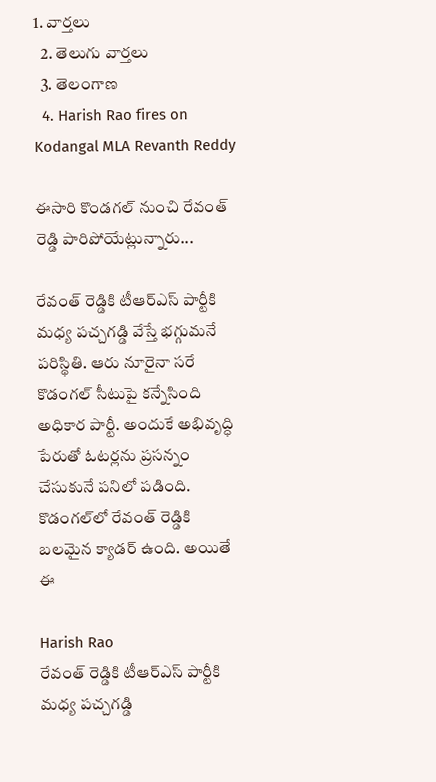1. వార్తలు
  2. తెలుగు వార్తలు
  3. తెలంగాణ
  4. Harish Rao fires on Kodangal MLA Revanth Reddy

ఈసారి కొండగల్ నుంచి రేవంత్ రెడ్డి పారిపోయేట్లున్నారు...

రేవంత్ రెడ్డికి టీఆర్ఎస్ పార్టీకి మధ్య పచ్చగడ్డి వేస్తే భగ్గుమనే పరిస్థితి. ఆరు నూరైనా సరే కొడంగల్ సీటుపై కన్నేసింది అధికార పార్టీ. అందుకే అభివృద్ధి పేరుతో ఓటర్లను ప్రసన్నం చేసుకునే పనిలో పడింది. కొడంగల్‌లో రేవంత్ రెడ్డికి బలమైన క్యాడర్ ఉంది. అయితే ఈ

Harish Rao
రేవంత్ రెడ్డికి టీఆర్ఎస్ పార్టీకి మధ్య పచ్చగడ్డి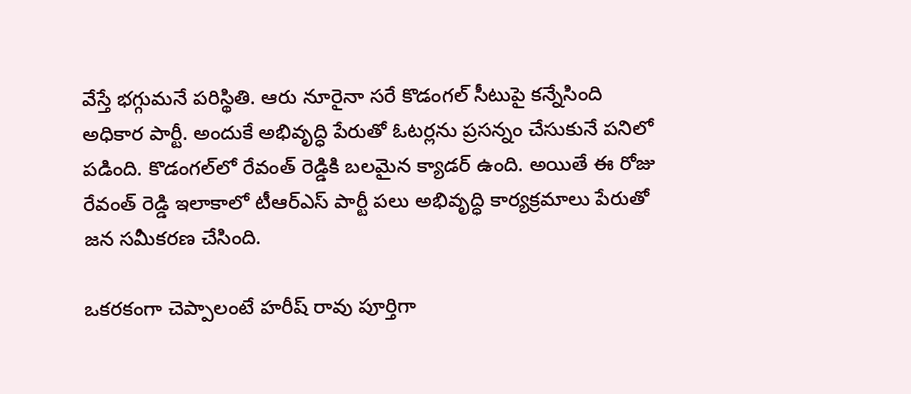వేస్తే భగ్గుమనే పరిస్థితి. ఆరు నూరైనా సరే కొడంగల్ సీటుపై కన్నేసింది అధికార పార్టీ. అందుకే అభివృద్ధి పేరుతో ఓటర్లను ప్రసన్నం చేసుకునే పనిలో పడింది. కొడంగల్‌లో రేవంత్ రెడ్డికి బలమైన క్యాడర్ ఉంది. అయితే ఈ రోజు రేవంత్ రెడ్డి ఇలాకాలో టీఆర్ఎస్ పార్టీ పలు అభివృద్ధి కార్యక్రమాలు పేరుతో జన సమీకరణ చేసింది.

ఒకరకంగా చెప్పాలంటే హరీష్ రావు పూర్తిగా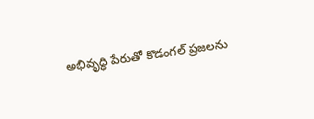అభివృద్ధి పేరుతో కొడంగల్ ప్రజలను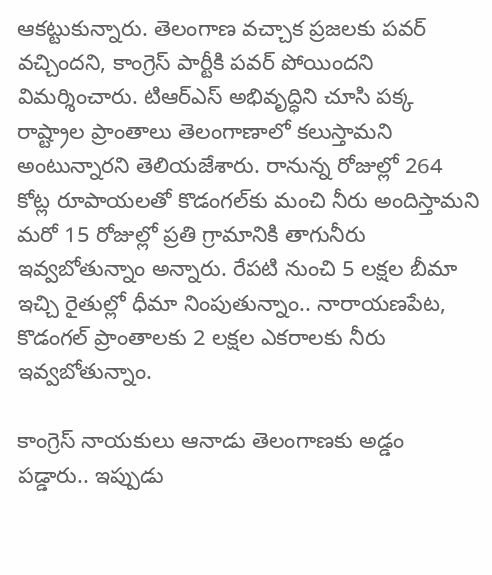ఆకట్టుకున్నారు. తెలంగాణ వచ్చాక ప్రజలకు పవర్ వచ్చిందని, కాంగ్రెస్ పార్టీకి పవర్ పోయిందని విమర్శించారు. టిఆర్ఎస్ అభివృద్ధిని చూసి పక్క రాష్ట్రాల ప్రాంతాలు తెలంగాణాలో కలుస్తామని అంటున్నారని తెలియజేశారు. రానున్న రోజుల్లో 264 కోట్ల రూపాయలతో కొడంగల్‌కు మంచి నీరు అందిస్తామని మరో 15 రోజుల్లో ప్రతి గ్రామానికి తాగునీరు ఇవ్వబోతున్నాం అన్నారు. రేపటి నుంచి 5 లక్షల బీమా ఇచ్చి రైతుల్లో ధీమా నింపుతున్నాం.. నారాయణపేట, కొడంగల్ ప్రాంతాలకు 2 లక్షల ఎకరాలకు నీరు ఇవ్వబోతున్నాం.

కాంగ్రెస్ నాయకులు ఆనాడు తెలంగాణకు అడ్డం పడ్డారు.. ఇప్పుడు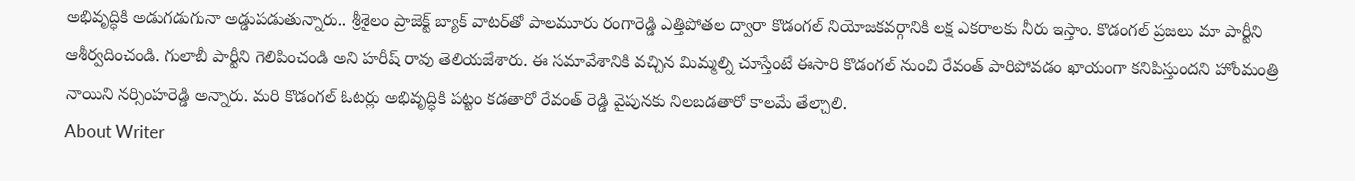అభివృద్ధికి అడుగడుగునా అడ్డుపడుతున్నారు.. శ్రీశైలం ప్రాజెక్ట్ బ్యాక్ వాటర్‌తో పాలమూరు రంగారెడ్డి ఎత్తిపోతల ద్వారా కొడంగల్ నియోజకవర్గానికి లక్ష ఎకరాలకు నీరు ఇస్తాం. కొడంగల్ ప్రజలు మా పార్టీని ఆశీర్వదించండి. గులాబీ పార్టీని గెలిపించండి అని హరీష్ రావు తెలియజేశారు. ఈ సమావేశానికి వచ్చిన మిమ్మల్ని చూస్తేంటే ఈసారి కొడంగల్ నుంచి రేవంత్ పారిపోవడం ఖాయంగా కనిపిస్తుందని హోంమంత్రి నాయిని నర్సింహరెడ్డి అన్నారు. మరి కొడంగల్ ఓటర్లు అభివృద్ధికి పట్టం కడతారో రేవంత్ రెడ్డి వైపునకు నిలబడతారో కాలమే తేల్చాలి.
About Writer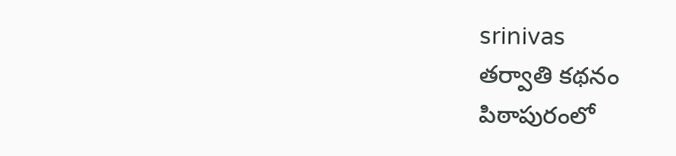srinivas
తర్వాతి కథనం
పిఠాపురంలో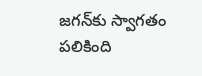జగన్‌కు స్వాగతం పలికింది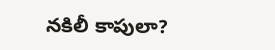నకిలీ కాపులా?